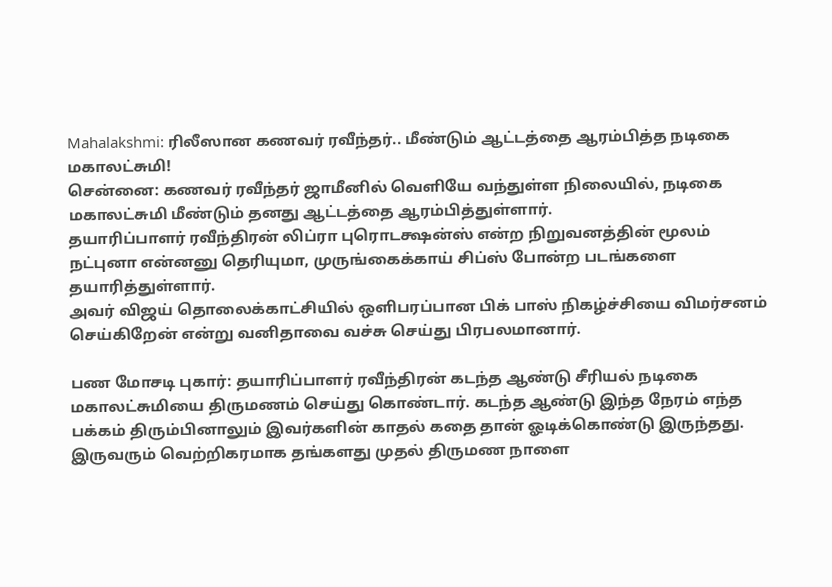Mahalakshmi: ரிலீஸான கணவர் ரவீந்தர்.. மீண்டும் ஆட்டத்தை ஆரம்பித்த நடிகை மகாலட்சுமி!
சென்னை: கணவர் ரவீந்தர் ஜாமீனில் வெளியே வந்துள்ள நிலையில், நடிகை மகாலட்சுமி மீண்டும் தனது ஆட்டத்தை ஆரம்பித்துள்ளார்.
தயாரிப்பாளர் ரவீந்திரன் லிப்ரா புரொடக்ஷன்ஸ் என்ற நிறுவனத்தின் மூலம் நட்புனா என்னனு தெரியுமா, முருங்கைக்காய் சிப்ஸ் போன்ற படங்களை தயாரித்துள்ளார்.
அவர் விஜய் தொலைக்காட்சியில் ஒளிபரப்பான பிக் பாஸ் நிகழ்ச்சியை விமர்சனம் செய்கிறேன் என்று வனிதாவை வச்சு செய்து பிரபலமானார்.

பண மோசடி புகார்: தயாரிப்பாளர் ரவீந்திரன் கடந்த ஆண்டு சீரியல் நடிகை மகாலட்சுமியை திருமணம் செய்து கொண்டார். கடந்த ஆண்டு இந்த நேரம் எந்த பக்கம் திரும்பினாலும் இவர்களின் காதல் கதை தான் ஓடிக்கொண்டு இருந்தது. இருவரும் வெற்றிகரமாக தங்களது முதல் திருமண நாளை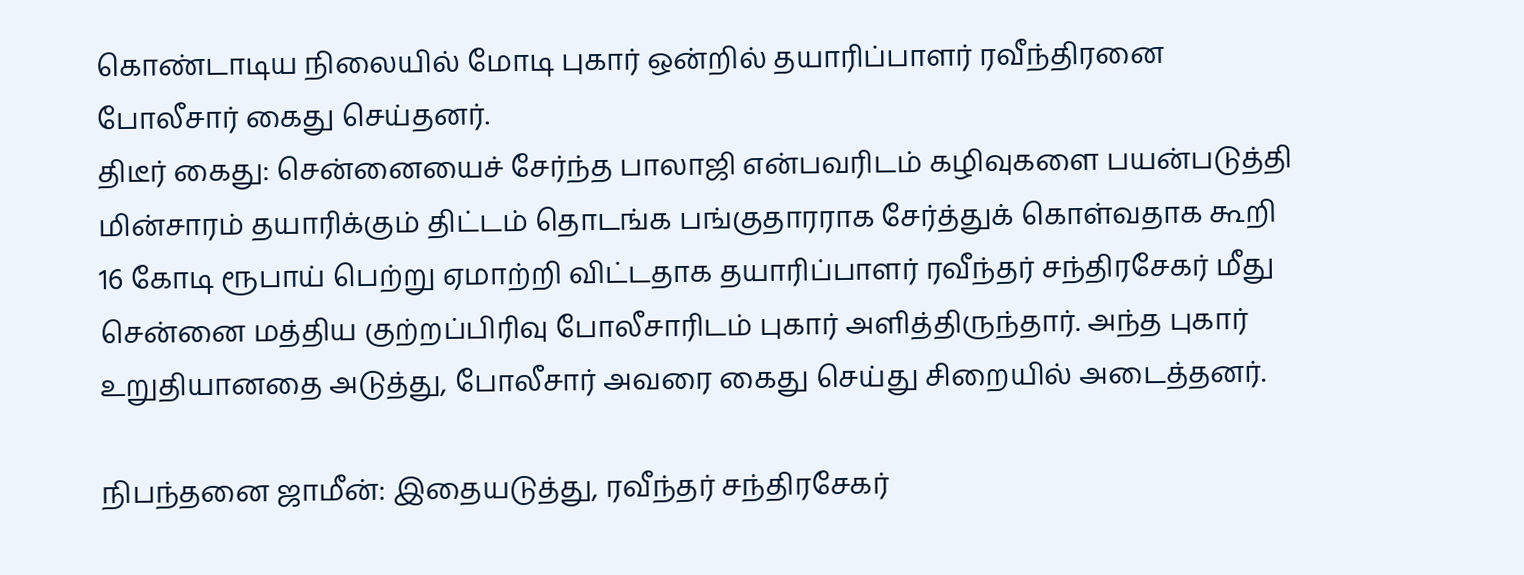கொண்டாடிய நிலையில் மோடி புகார் ஒன்றில் தயாரிப்பாளர் ரவீந்திரனை போலீசார் கைது செய்தனர்.
திடீர் கைது: சென்னையைச் சேர்ந்த பாலாஜி என்பவரிடம் கழிவுகளை பயன்படுத்தி மின்சாரம் தயாரிக்கும் திட்டம் தொடங்க பங்குதாரராக சேர்த்துக் கொள்வதாக கூறி 16 கோடி ரூபாய் பெற்று ஏமாற்றி விட்டதாக தயாரிப்பாளர் ரவீந்தர் சந்திரசேகர் மீது சென்னை மத்திய குற்றப்பிரிவு போலீசாரிடம் புகார் அளித்திருந்தார். அந்த புகார் உறுதியானதை அடுத்து, போலீசார் அவரை கைது செய்து சிறையில் அடைத்தனர்.

நிபந்தனை ஜாமீன்: இதையடுத்து, ரவீந்தர் சந்திரசேகர்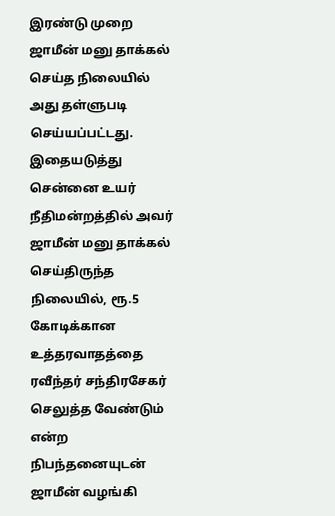இரண்டு முறை ஜாமீன் மனு தாக்கல் செய்த நிலையில் அது தள்ளுபடி செய்யப்பட்டது. இதையடுத்து சென்னை உயர் நீதிமன்றத்தில் அவர் ஜாமீன் மனு தாக்கல் செய்திருந்த நிலையில், ரூ.5 கோடிக்கான உத்தரவாதத்தை ரவீந்தர் சந்திரசேகர் செலுத்த வேண்டும் என்ற நிபந்தனையுடன் ஜாமீன் வழங்கி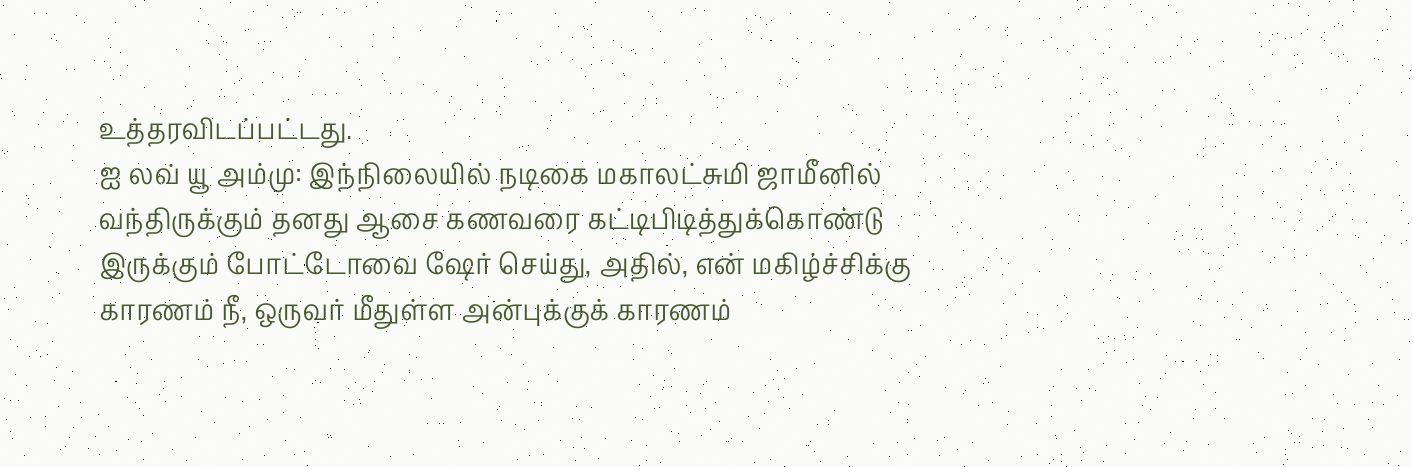உத்தரவிடப்பட்டது.
ஐ லவ் யூ அம்மு: இந்நிலையில் நடிகை மகாலட்சுமி ஜாமீனில் வந்திருக்கும் தனது ஆசை கணவரை கட்டிபிடித்துக்கொண்டு இருக்கும் போட்டோவை ஷேர் செய்து, அதில், என் மகிழ்ச்சிக்கு காரணம் நீ, ஒருவர் மீதுள்ள அன்புக்குக் காரணம்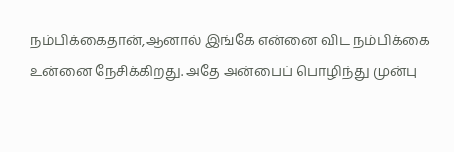நம்பிக்கைதான்,ஆனால் இங்கே என்னை விட நம்பிக்கை உன்னை நேசிக்கிறது. அதே அன்பைப் பொழிந்து முன்பு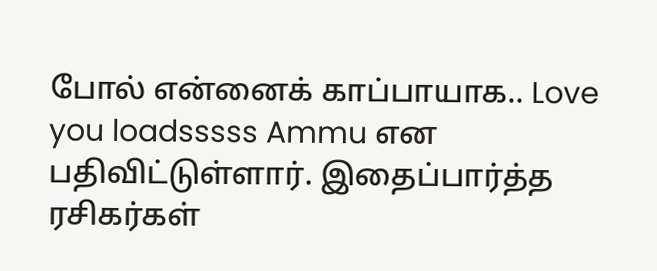போல் என்னைக் காப்பாயாக.. Love you loadsssss Ammu என பதிவிட்டுள்ளார். இதைப்பார்த்த ரசிகர்கள்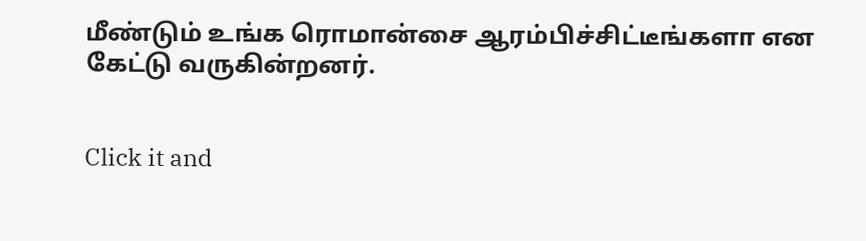மீண்டும் உங்க ரொமான்சை ஆரம்பிச்சிட்டீங்களா என கேட்டு வருகின்றனர்.


Click it and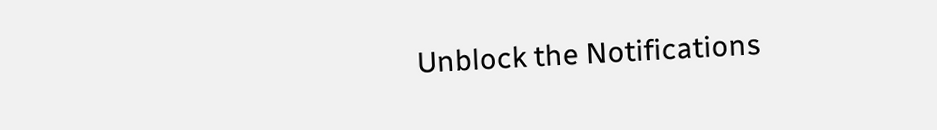Unblock the Notifications